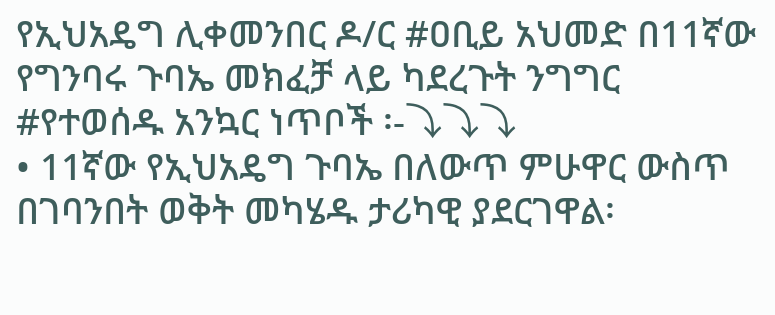የኢህአዴግ ሊቀመንበር ዶ/ር #ዐቢይ አህመድ በ11ኛው የግንባሩ ጉባኤ መክፈቻ ላይ ካደረጉት ንግግር #የተወሰዱ አንኳር ነጥቦች ፡-⤵⤵⤵
• 11ኛው የኢህአዴግ ጉባኤ በለውጥ ምሁዋር ውስጥ በገባንበት ወቅት መካሄዱ ታሪካዊ ያደርገዋል፡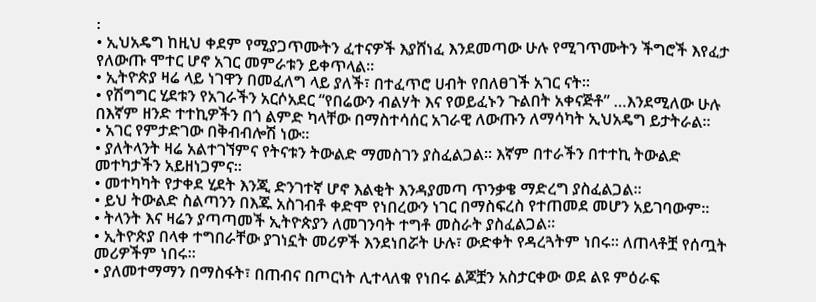፡
• ኢህአዴግ ከዚህ ቀደም የሚያጋጥሙትን ፈተናዎች እያሸነፈ እንደመጣው ሁሉ የሚገጥሙትን ችግሮች እየፈታ የለውጡ ሞተር ሆኖ አገር መምራቱን ይቀጥላል፡፡
• ኢትዮጵያ ዛሬ ላይ ነገዋን በመፈለግ ላይ ያለች፣ በተፈጥሮ ሀብት የበለፀገች አገር ናት፡፡
• የሽግግር ሂደቱን የአገራችን አርሶአደር “የበሬውን ብልሃት እና የወይፈኑን ጉልበት አቀናጅቶ” …እንደሚለው ሁሉ በእኛም ዘንድ ተተኪዎችን በጎ ልምድ ካላቸው በማስተሳሰር አገራዊ ለውጡን ለማሳካት ኢህአዴግ ይታትራል፡፡
• አገር የምታድገው በቅብብሎሽ ነው፡፡
• ያለትላንት ዛሬ አልተገኘምና የትናቱን ትውልድ ማመስገን ያስፈልጋል፡፡ እኛም በተራችን በተተኪ ትውልድ መተካታችን አይዘነጋምና፡፡
• መተካካት የታቀደ ሂደት እንጂ ድንገተኛ ሆኖ እልቂት እንዳያመጣ ጥንቃቄ ማድረግ ያስፈልጋል፡፡
• ይህ ትውልድ ስልጣንን በእጁ አስገብቶ ቀድሞ የነበረውን ነገር በማስፍረስ የተጠመደ መሆን አይገባውም፡፡
• ትላንት እና ዛሬን ያጣጣመች ኢትዮጵያን ለመገንባት ተግቶ መስራት ያስፈልጋል፡፡
• ኢትዮጵያ በላቀ ተግበራቸው ያገነኗት መሪዎች እንደነበሯት ሁሉ፣ ውድቀት የዳረጓትም ነበሩ፡፡ ለጠላቶቿ የሰጧት መሪዎችም ነበሩ፡፡
• ያለመተማማን በማስፋት፣ በጠብና በጦርነት ሊተላለቁ የነበሩ ልጆቿን አስታርቀው ወደ ልዩ ምዕራፍ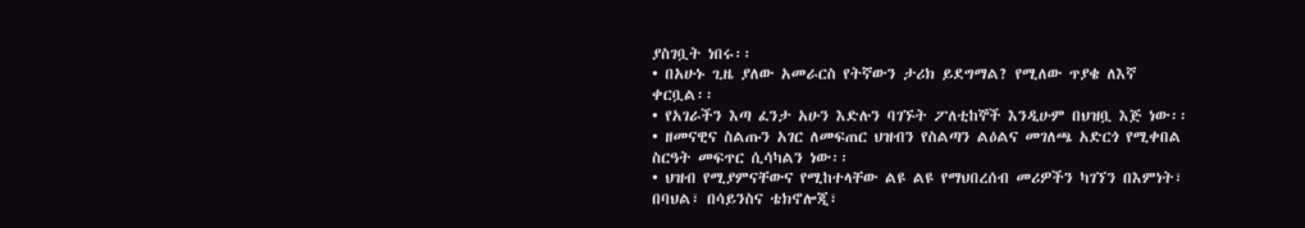ያስገቧት ነበሩ፡፡
• በአሁኑ ጊዜ ያለው አመራርስ የትኛውን ታሪክ ይደግማል? የሚለው ጥያቄ ለእኛ ቀርቧል፡፡
• የአገራችን እጣ ፈንታ አሁን እድሉን ባገኙት ፖለቲከኞች እንዲሁም በህዝቧ እጅ ነው፡፡
• ዘመናዊና ስልጡን አገር ለመፍጠር ህዝብን የስልጣን ልዕልና መገለጫ አድርጎ የሚቀበል ስርዓት መፍጥር ሲሳካልን ነው፡፡
• ህዝብ የሚያምናቸውና የሚከተላቸው ልዩ ልዩ የማህበረሰብ መሪዎችን ካገኘን በእምነት፣ በባህል፣ በሳይንስና ቴክኖሎጂ፣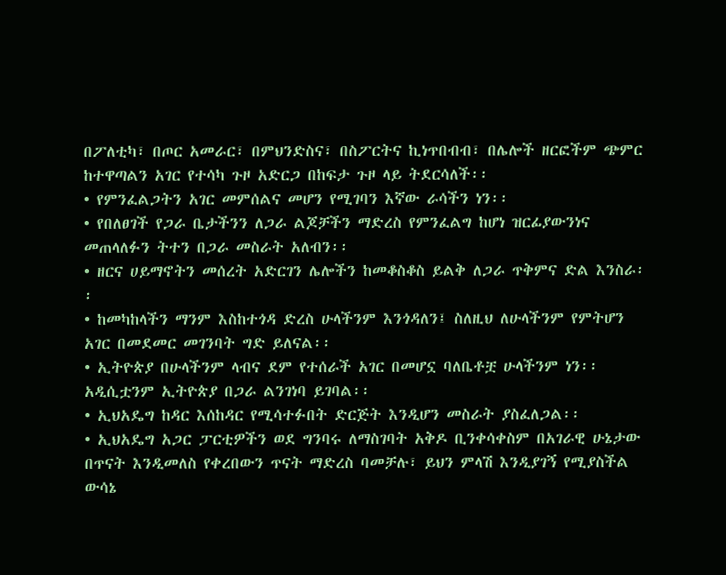በፖለቲካ፣ በጦር አመራር፣ በምህንድስና፣ በስፖርትና ኪነጥበብብ፣ በሌሎች ዘርፎችም ጭምር ከተዋጣልን አገር የተሳካ ጉዞ አድርጋ በከፍታ ጉዞ ላይ ትደርሳለች፡፡
• የምንፈልጋትን አገር መምሰልና መሆን የሚገባን እኛው ራሳችን ነን፡፡
• የበለፀገች የጋራ ቤታችንን ለጋራ ልጆቻችን ማድረስ የምንፈልግ ከሆነ ዝርፊያውንነና መጠላለፉን ትተን በጋራ መስራት አለብን፡፡
• ዘርና ሀይማኖትን መሰረት አድርገን ሌሎችን ከመቆስቆስ ይልቅ ለጋራ ጥቅምና ድል እንስራ፡፡
• ከመካከላችን ማንም እስከተጎዳ ድረስ ሁላችንም እንጎዳለን፤ ስለዚህ ለሁላችንም የምትሆን አገር በመደመር መገንባት ግድ ይለናል፡፡
• ኢትዮጵያ በሁላችንም ላብና ደም የተሰራች አገር በመሆኗ ባለቤቶቿ ሁላችንም ነን፡፡ አዲሲቷንም ኢትዮጵያ በጋራ ልንገነባ ይገባል፡፡
• ኢህአዴግ ከዳር እሰከዳር የሚሳተፉበት ድርጅት እንዲሆን መስራት ያስፈለጋል፡፡
• ኢህአዴግ አጋር ፓርቲዎችን ወደ ግንባሩ ለማስገባት አቅዶ ቢንቀሳቀስም በአገራዊ ሁኔታው በጥናት እንዲመለስ የቀረበውን ጥናት ማድረስ ባመቻሉ፣ ይህን ምላሽ እንዲያገኝ የሚያስችል ውሳኔ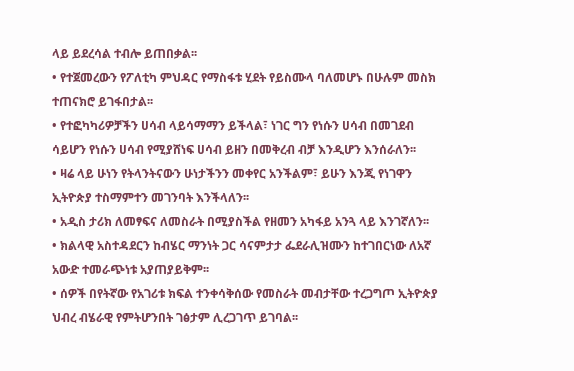ላይ ይደረሳል ተብሎ ይጠበቃል፡፡
• የተጀመረውን የፖለቲካ ምህዳር የማስፋቱ ሂደት የይስሙላ ባለመሆኑ በሁሉም መስክ ተጠናክሮ ይገፋበታል፡፡
• የተፎካካሪዎቻችን ሀሳብ ላይሳማማን ይችላል፣ ነገር ግን የነሱን ሀሳብ በመገደብ ሳይሆን የነሱን ሀሳብ የሚያሸነፍ ሀሳብ ይዘን በመቅረብ ብቻ እንዲሆን እንሰራለን፡፡
• ዛሬ ላይ ሁነን የትላንትናውን ሁነታችንን መቀየር አንችልም፣ ይሁን እንጂ የነገዋን ኢትዮጵያ ተስማምተን መገንባት እንችላለን፡፡
• አዲስ ታሪክ ለመፃፍና ለመስራት በሚያስችል የዘመን አካፋይ አንጓ ላይ እንገኛለን፡፡
• ክልላዊ አስተዳደርን ከብሄር ማንነት ጋር ሳናምታታ ፌደራሊዝሙን ከተገበርነው ለአኛ አውድ ተመራጭነቱ አያጠያይቅም፡፡
• ሰዎች በየትኛው የአገሪቱ ክፍል ተንቀሳቅሰው የመስራት መብታቸው ተረጋግጦ ኢትዮጵያ ህብረ ብሄራዊ የምትሆንበት ገፅታም ሊረጋገጥ ይገባል፡፡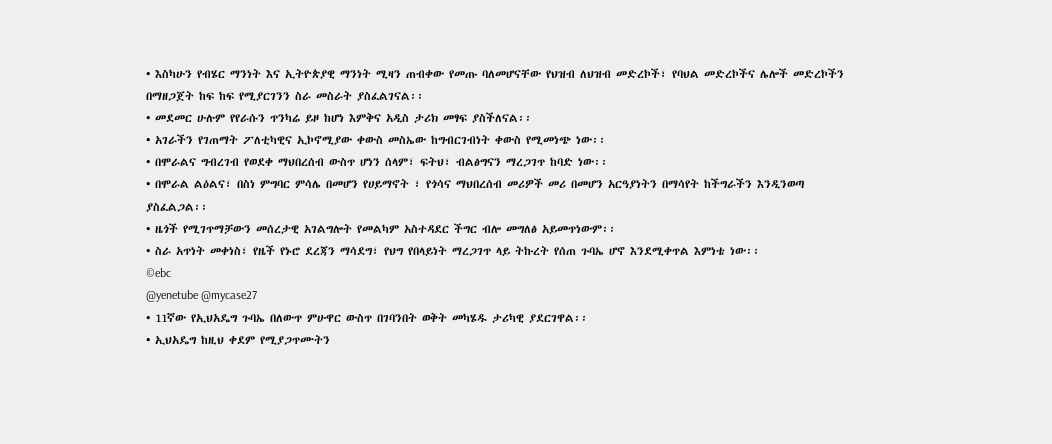• እስካሁን የብሄር ማንነት እና ኢትዮጵያዊ ማንነት ሚዛን ጠብቀው የመጡ ባለመሆናቸው የህዝብ ለህዝብ መድረኮች፣ የባህል መድረኮችና ሌሎች መድረኮችን በማዘጋጀት ከፍ ከፍ የሚያርገንን ስራ መስራት ያስፈልገናል፡፡
• መደመር ሁሉም የየራሱን ጥንካሬ ይዞ ከሆነ እምቅና አዲስ ታሪክ መፃፍ ያስችለናል፡፡
• አገራችን የገጠማት ፖለቲካዊና ኢኮኖሚያው ቀውስ መስኤው ከግብርገብነት ቀውስ የሚመነጭ ነው፡፡
• በሞራልና ግብረገብ የወደቀ ማህበረሰብ ውስጥ ሆነን ሰላም፣ ፍትህ፣ ብልፅግናን ማረጋገጥ ከባድ ነው፡፡
• በሞራል ልዕልና፣ በስነ ምግባር ምሳሌ በመሆን የሀይማኖት ፣ የጎሳና ማህበረሰብ መሪዎች መሪ በመሆን አርዓያነትን በማሳየት ከችግራችን እንዲንወጣ ያስፈልጋል፡፡
• ዜጎች የሚገጥማቻውን መሰረታዊ አገልግሎት የመልካም አስተዳደር ችግር ብሎ መግለፅ አይመጥነውም፡፡
• ስራ አጥነት መቀነስ፣ የዜች የኑሮ ደረጃን ማሳደግ፣ የህግ የበላይነት ማረጋገጥ ላይ ትኩረት የሰጠ ጉባኤ ሆኖ እንደሚቀጥል እምነቴ ነው፡፡
©ebc
@yenetube @mycase27
• 11ኛው የኢህአዴግ ጉባኤ በለውጥ ምሁዋር ውስጥ በገባንበት ወቅት መካሄዱ ታሪካዊ ያደርገዋል፡፡
• ኢህአዴግ ከዚህ ቀደም የሚያጋጥሙትን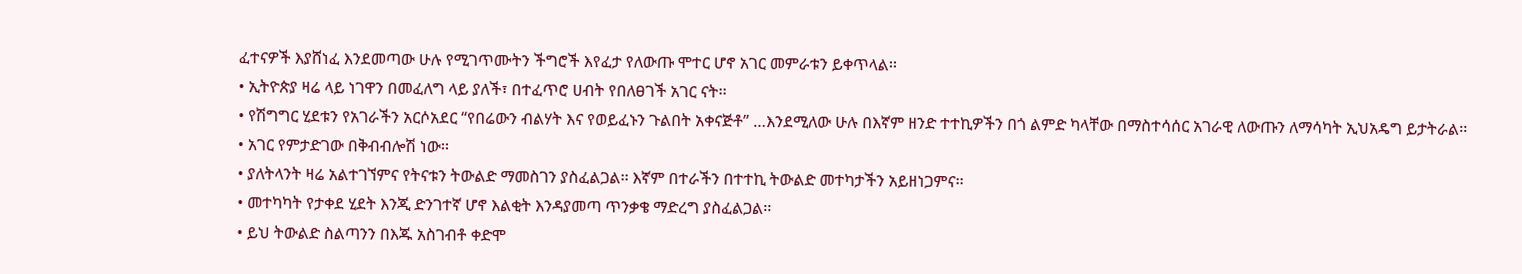ፈተናዎች እያሸነፈ እንደመጣው ሁሉ የሚገጥሙትን ችግሮች እየፈታ የለውጡ ሞተር ሆኖ አገር መምራቱን ይቀጥላል፡፡
• ኢትዮጵያ ዛሬ ላይ ነገዋን በመፈለግ ላይ ያለች፣ በተፈጥሮ ሀብት የበለፀገች አገር ናት፡፡
• የሽግግር ሂደቱን የአገራችን አርሶአደር “የበሬውን ብልሃት እና የወይፈኑን ጉልበት አቀናጅቶ” …እንደሚለው ሁሉ በእኛም ዘንድ ተተኪዎችን በጎ ልምድ ካላቸው በማስተሳሰር አገራዊ ለውጡን ለማሳካት ኢህአዴግ ይታትራል፡፡
• አገር የምታድገው በቅብብሎሽ ነው፡፡
• ያለትላንት ዛሬ አልተገኘምና የትናቱን ትውልድ ማመስገን ያስፈልጋል፡፡ እኛም በተራችን በተተኪ ትውልድ መተካታችን አይዘነጋምና፡፡
• መተካካት የታቀደ ሂደት እንጂ ድንገተኛ ሆኖ እልቂት እንዳያመጣ ጥንቃቄ ማድረግ ያስፈልጋል፡፡
• ይህ ትውልድ ስልጣንን በእጁ አስገብቶ ቀድሞ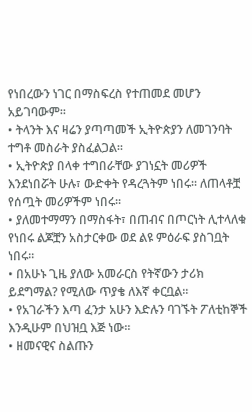የነበረውን ነገር በማስፍረስ የተጠመደ መሆን አይገባውም፡፡
• ትላንት እና ዛሬን ያጣጣመች ኢትዮጵያን ለመገንባት ተግቶ መስራት ያስፈልጋል፡፡
• ኢትዮጵያ በላቀ ተግበራቸው ያገነኗት መሪዎች እንደነበሯት ሁሉ፣ ውድቀት የዳረጓትም ነበሩ፡፡ ለጠላቶቿ የሰጧት መሪዎችም ነበሩ፡፡
• ያለመተማማን በማስፋት፣ በጠብና በጦርነት ሊተላለቁ የነበሩ ልጆቿን አስታርቀው ወደ ልዩ ምዕራፍ ያስገቧት ነበሩ፡፡
• በአሁኑ ጊዜ ያለው አመራርስ የትኛውን ታሪክ ይደግማል? የሚለው ጥያቄ ለእኛ ቀርቧል፡፡
• የአገራችን እጣ ፈንታ አሁን እድሉን ባገኙት ፖለቲከኞች እንዲሁም በህዝቧ እጅ ነው፡፡
• ዘመናዊና ስልጡን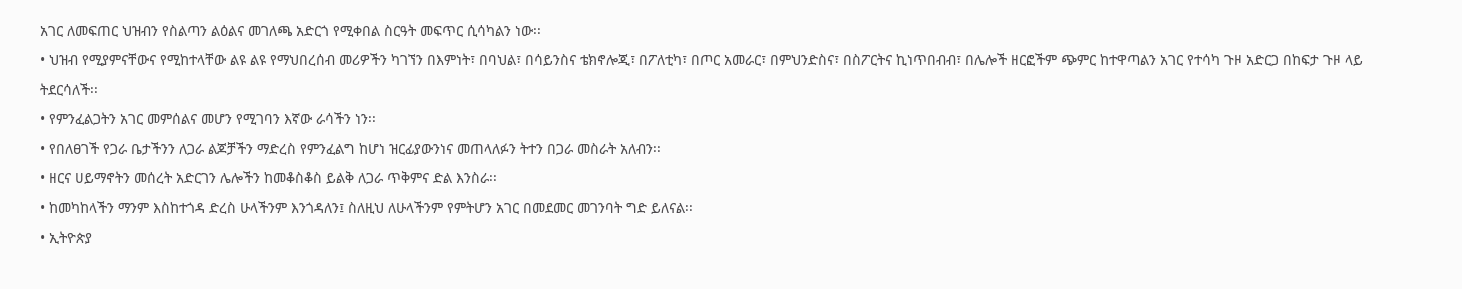አገር ለመፍጠር ህዝብን የስልጣን ልዕልና መገለጫ አድርጎ የሚቀበል ስርዓት መፍጥር ሲሳካልን ነው፡፡
• ህዝብ የሚያምናቸውና የሚከተላቸው ልዩ ልዩ የማህበረሰብ መሪዎችን ካገኘን በእምነት፣ በባህል፣ በሳይንስና ቴክኖሎጂ፣ በፖለቲካ፣ በጦር አመራር፣ በምህንድስና፣ በስፖርትና ኪነጥበብብ፣ በሌሎች ዘርፎችም ጭምር ከተዋጣልን አገር የተሳካ ጉዞ አድርጋ በከፍታ ጉዞ ላይ ትደርሳለች፡፡
• የምንፈልጋትን አገር መምሰልና መሆን የሚገባን እኛው ራሳችን ነን፡፡
• የበለፀገች የጋራ ቤታችንን ለጋራ ልጆቻችን ማድረስ የምንፈልግ ከሆነ ዝርፊያውንነና መጠላለፉን ትተን በጋራ መስራት አለብን፡፡
• ዘርና ሀይማኖትን መሰረት አድርገን ሌሎችን ከመቆስቆስ ይልቅ ለጋራ ጥቅምና ድል እንስራ፡፡
• ከመካከላችን ማንም እስከተጎዳ ድረስ ሁላችንም እንጎዳለን፤ ስለዚህ ለሁላችንም የምትሆን አገር በመደመር መገንባት ግድ ይለናል፡፡
• ኢትዮጵያ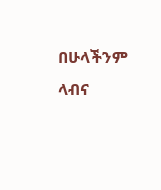በሁላችንም ላብና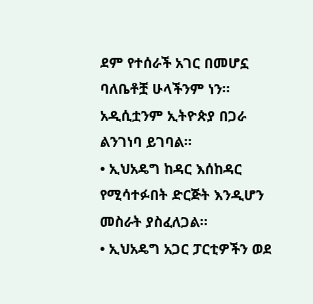ደም የተሰራች አገር በመሆኗ ባለቤቶቿ ሁላችንም ነን፡፡ አዲሲቷንም ኢትዮጵያ በጋራ ልንገነባ ይገባል፡፡
• ኢህአዴግ ከዳር እሰከዳር የሚሳተፉበት ድርጅት እንዲሆን መስራት ያስፈለጋል፡፡
• ኢህአዴግ አጋር ፓርቲዎችን ወደ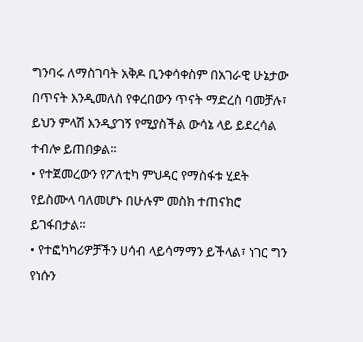ግንባሩ ለማስገባት አቅዶ ቢንቀሳቀስም በአገራዊ ሁኔታው በጥናት እንዲመለስ የቀረበውን ጥናት ማድረስ ባመቻሉ፣ ይህን ምላሽ እንዲያገኝ የሚያስችል ውሳኔ ላይ ይደረሳል ተብሎ ይጠበቃል፡፡
• የተጀመረውን የፖለቲካ ምህዳር የማስፋቱ ሂደት የይስሙላ ባለመሆኑ በሁሉም መስክ ተጠናክሮ ይገፋበታል፡፡
• የተፎካካሪዎቻችን ሀሳብ ላይሳማማን ይችላል፣ ነገር ግን የነሱን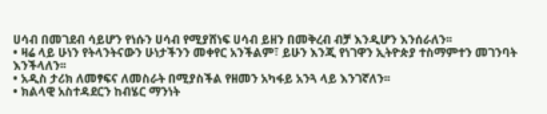ሀሳብ በመገደብ ሳይሆን የነሱን ሀሳብ የሚያሸነፍ ሀሳብ ይዘን በመቅረብ ብቻ እንዲሆን እንሰራለን፡፡
• ዛሬ ላይ ሁነን የትላንትናውን ሁነታችንን መቀየር አንችልም፣ ይሁን እንጂ የነገዋን ኢትዮጵያ ተስማምተን መገንባት እንችላለን፡፡
• አዲስ ታሪክ ለመፃፍና ለመስራት በሚያስችል የዘመን አካፋይ አንጓ ላይ እንገኛለን፡፡
• ክልላዊ አስተዳደርን ከብሄር ማንነት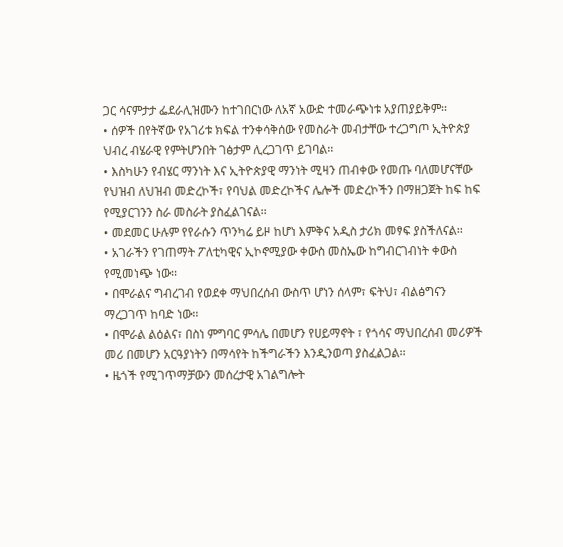ጋር ሳናምታታ ፌደራሊዝሙን ከተገበርነው ለአኛ አውድ ተመራጭነቱ አያጠያይቅም፡፡
• ሰዎች በየትኛው የአገሪቱ ክፍል ተንቀሳቅሰው የመስራት መብታቸው ተረጋግጦ ኢትዮጵያ ህብረ ብሄራዊ የምትሆንበት ገፅታም ሊረጋገጥ ይገባል፡፡
• እስካሁን የብሄር ማንነት እና ኢትዮጵያዊ ማንነት ሚዛን ጠብቀው የመጡ ባለመሆናቸው የህዝብ ለህዝብ መድረኮች፣ የባህል መድረኮችና ሌሎች መድረኮችን በማዘጋጀት ከፍ ከፍ የሚያርገንን ስራ መስራት ያስፈልገናል፡፡
• መደመር ሁሉም የየራሱን ጥንካሬ ይዞ ከሆነ እምቅና አዲስ ታሪክ መፃፍ ያስችለናል፡፡
• አገራችን የገጠማት ፖለቲካዊና ኢኮኖሚያው ቀውስ መስኤው ከግብርገብነት ቀውስ የሚመነጭ ነው፡፡
• በሞራልና ግብረገብ የወደቀ ማህበረሰብ ውስጥ ሆነን ሰላም፣ ፍትህ፣ ብልፅግናን ማረጋገጥ ከባድ ነው፡፡
• በሞራል ልዕልና፣ በስነ ምግባር ምሳሌ በመሆን የሀይማኖት ፣ የጎሳና ማህበረሰብ መሪዎች መሪ በመሆን አርዓያነትን በማሳየት ከችግራችን እንዲንወጣ ያስፈልጋል፡፡
• ዜጎች የሚገጥማቻውን መሰረታዊ አገልግሎት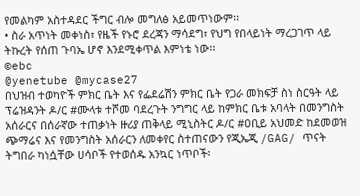የመልካም አስተዳደር ችግር ብሎ መግለፅ አይመጥነውም፡፡
• ስራ አጥነት መቀነስ፣ የዜች የኑሮ ደረጃን ማሳደግ፣ የህግ የበላይነት ማረጋገጥ ላይ ትኩረት የሰጠ ጉባኤ ሆኖ እንደሚቀጥል እምነቴ ነው፡፡
©ebc
@yenetube @mycase27
በህዝብ ተወካዮች ምክር ቤት እና የፌደሬሽን ምክር ቤት የጋራ መክፍቻ ስነ ስርዓት ላይ ፕሬዝዳንት ዶ/ር #ሙላቱ ተሾመ ባደረጉት ንግግር ላይ ከምክር ቤቱ አባላት በመንግስት አሰራርና በሰራኛው ተጠቃነት ዙሪያ ጠቅላይ ሚኒስትር ዶ/ር #ዐቢይ አህመድ ከደመወዝ ጭማሬና እና የመንግስት አሰራርን ለመቀየር ስተጠናውን የጂኤጂ /GAG/ ጥናት ትግበራ ካነሷቸው ሀሳቦች የተወሰዱ አንኳር ነጥቦች፡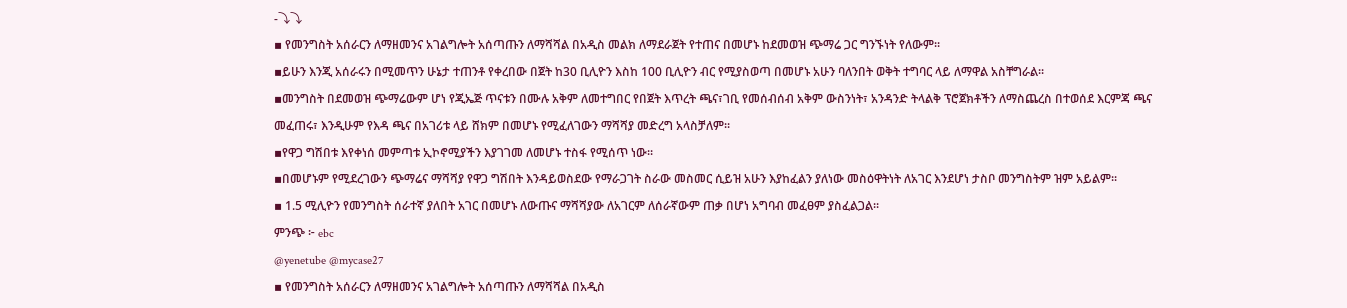-⤵⤵
▪ የመንግስት አሰራርን ለማዘመንና አገልግሎት አሰጣጡን ለማሻሻል በአዲስ መልክ ለማደራጀት የተጠና በመሆኑ ከደመወዝ ጭማሬ ጋር ግንኙነት የለውም፡፡
▪ይሁን እንጂ አሰራሩን በሚመጥን ሁኔታ ተጠንቶ የቀረበው በጀት ከ30 ቢሊዮን እስከ 100 ቢሊዮን ብር የሚያስወጣ በመሆኑ አሁን ባለንበት ወቅት ተግባር ላይ ለማዋል አስቸግራል፡፡
▪መንግስት በደመወዝ ጭማሬውም ሆነ የጂኤጅ ጥናቱን በሙሉ አቅም ለመተግበር የበጀት እጥረት ጫና፣ገቢ የመሰብሰብ አቅም ውስንነት፣ አንዳንድ ትላልቅ ፕሮጀክቶችን ለማስጨረስ በተወሰደ እርምጃ ጫና መፈጠሩ፣ እንዲሁም የእዳ ጫና በአገሪቱ ላይ ሸክም በመሆኑ የሚፈለገውን ማሻሻያ መድረግ አላስቻለም፡፡
▪የዋጋ ግሽበቱ እየቀነሰ መምጣቱ ኢኮኖሚያችን እያገገመ ለመሆኑ ተስፋ የሚሰጥ ነው፡፡
▪በመሆኑም የሚደረገውን ጭማሬና ማሻሻያ የዋጋ ግሽበት እንዳይወስደው የማራጋገት ስራው መስመር ሲይዝ አሁን እያከፈልን ያለነው መስዕዋትነት ለአገር እንደሆነ ታስቦ መንግስትም ዝም አይልም፡፡
▪ 1.5 ሚሊዮን የመንግስት ሰራተኛ ያለበት አገር በመሆኑ ለውጡና ማሻሻያው ለአገርም ለሰራኛውም ጠቃ በሆነ አግባብ መፈፀም ያስፈልጋል፡፡
ምንጭ ፦ ebc
@yenetube @mycase27
▪ የመንግስት አሰራርን ለማዘመንና አገልግሎት አሰጣጡን ለማሻሻል በአዲስ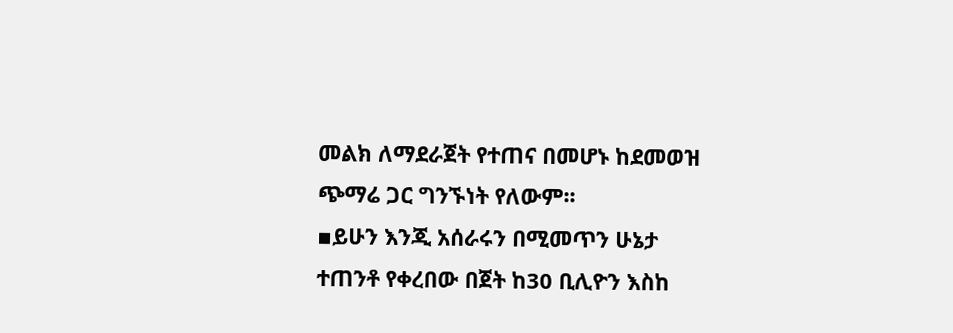መልክ ለማደራጀት የተጠና በመሆኑ ከደመወዝ ጭማሬ ጋር ግንኙነት የለውም፡፡
▪ይሁን እንጂ አሰራሩን በሚመጥን ሁኔታ ተጠንቶ የቀረበው በጀት ከ30 ቢሊዮን እስከ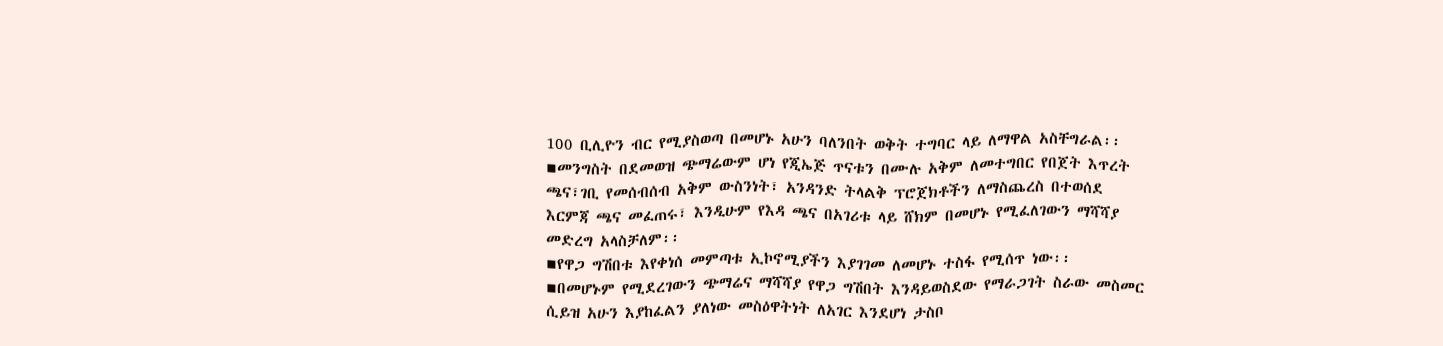100 ቢሊዮን ብር የሚያስወጣ በመሆኑ አሁን ባለንበት ወቅት ተግባር ላይ ለማዋል አስቸግራል፡፡
▪መንግስት በደመወዝ ጭማሬውም ሆነ የጂኤጅ ጥናቱን በሙሉ አቅም ለመተግበር የበጀት እጥረት ጫና፣ገቢ የመሰብሰብ አቅም ውስንነት፣ አንዳንድ ትላልቅ ፕሮጀክቶችን ለማስጨረስ በተወሰደ እርምጃ ጫና መፈጠሩ፣ እንዲሁም የእዳ ጫና በአገሪቱ ላይ ሸክም በመሆኑ የሚፈለገውን ማሻሻያ መድረግ አላስቻለም፡፡
▪የዋጋ ግሽበቱ እየቀነሰ መምጣቱ ኢኮኖሚያችን እያገገመ ለመሆኑ ተስፋ የሚሰጥ ነው፡፡
▪በመሆኑም የሚደረገውን ጭማሬና ማሻሻያ የዋጋ ግሽበት እንዳይወስደው የማራጋገት ስራው መስመር ሲይዝ አሁን እያከፈልን ያለነው መስዕዋትነት ለአገር እንደሆነ ታስቦ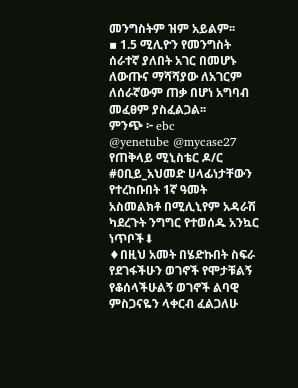መንግስትም ዝም አይልም፡፡
▪ 1.5 ሚሊዮን የመንግስት ሰራተኛ ያለበት አገር በመሆኑ ለውጡና ማሻሻያው ለአገርም ለሰራኛውም ጠቃ በሆነ አግባብ መፈፀም ያስፈልጋል፡፡
ምንጭ ፦ ebc
@yenetube @mycase27
የጠቅላይ ሚኒስቴር ዶ/ር #ዐቢይ_አህመድ ሀላፊነታቸውን የተረከቡበት 1ኛ ዓመት አስመልክቶ በሚሊኒየም አዳራሽ ካደረጉት ንግግር የተወሰዱ አንኳር ነጥቦች⬇
♦በዚህ አመት በሄድኩበት ስፍራ የደገፋችሁን ወገኖች የሞታቹልኝ የቆሰላችሁልኝ ወገኖች ልባዊ ምስጋናዬን ላቀርብ ፈልጋለሁ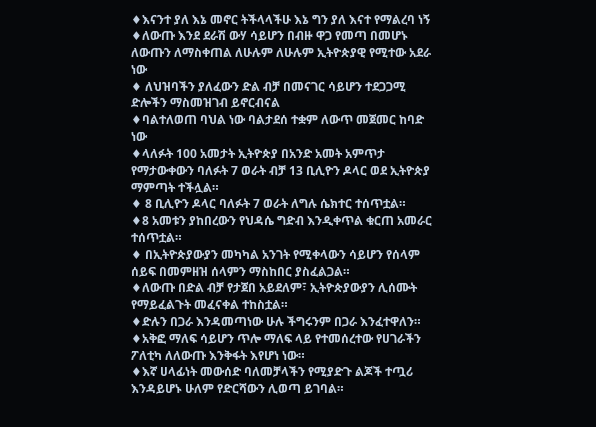♦እናንተ ያለ እኔ መኖር ትችላላችሁ እኔ ግን ያለ እናተ የማልረባ ነኝ
♦ለውጡ እንደ ደራሽ ውሃ ሳይሆን በብዙ ዋጋ የመጣ በመሆኑ ለውጡን ለማስቀጠል ለሁሉም ለሁሉም ኢትዮጵያዊ የሚተው አደራ ነው
♦ ለህዝባችን ያለፈውን ድል ብቻ በመናገር ሳይሆን ተደጋጋሚ ድሎችን ማስመዝገብ ይኖርብናል
♦ባልተለወጠ ባህል ነው ባልታደሰ ተቋም ለውጥ መጀመር ከባድ ነው
♦ላለፉት 100 አመታት ኢትዮጵያ በአንድ አመት አምጥታ የማታውቀውን ባለፉት 7 ወራት ብቻ 13 ቢሊዮን ዶላር ወደ ኢትዮጵያ ማምጣት ተችሏል።
♦ 8 ቢሊዮን ዶላር ባለፉት 7 ወራት ለግሉ ሴክተር ተሰጥቷል።
♦8 አመቱን ያከበረውን የህዳሴ ግድብ እንዲቀጥል ቁርጠ አመራር ተሰጥቷል።
♦ በኢትዮጵያውያን መካካል አንገት የሚቀላውን ሳይሆን የሰላም ሰይፍ በመምዘዝ ሰላምን ማስከበር ያስፈልጋል።
♦ለውጡ በድል ብቻ የታጀበ አይደለም፣ ኢትዮጵያውያን ሊሰሙት የማይፈልጉት መፈናቀል ተከስቷል።
♦ድሉን በጋራ እንዳመጣነው ሁሉ ችግሩንም በጋራ እንፈተዋለን።
♦አቅፎ ማለፍ ሳይሆን ጥሎ ማለፍ ላይ የተመሰረተው የሀገራችን ፖለቲካ ለለውጡ እንቅፋት እየሆነ ነው።
♦እኛ ሀላፊነት መውሰድ ባለመቻላችን የሚያድጉ ልጆች ተጧሪ እንዳይሆኑ ሁለም የድርሻውን ሊወጣ ይገባል።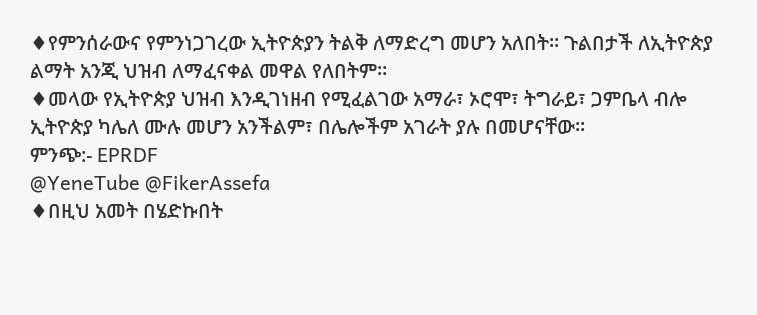♦የምንሰራውና የምንነጋገረው ኢትዮጵያን ትልቅ ለማድረግ መሆን አለበት፡፡ ጉልበታች ለኢትዮጵያ ልማት አንጂ ህዝብ ለማፈናቀል መዋል የለበትም።
♦መላው የኢትዮጵያ ህዝብ እንዲገነዘብ የሚፈልገው አማራ፣ ኦሮሞ፣ ትግራይ፣ ጋምቤላ ብሎ ኢትዮጵያ ካሌለ ሙሉ መሆን አንችልም፣ በሌሎችም አገራት ያሉ በመሆናቸው።
ምንጭ:- EPRDF
@YeneTube @FikerAssefa
♦በዚህ አመት በሄድኩበት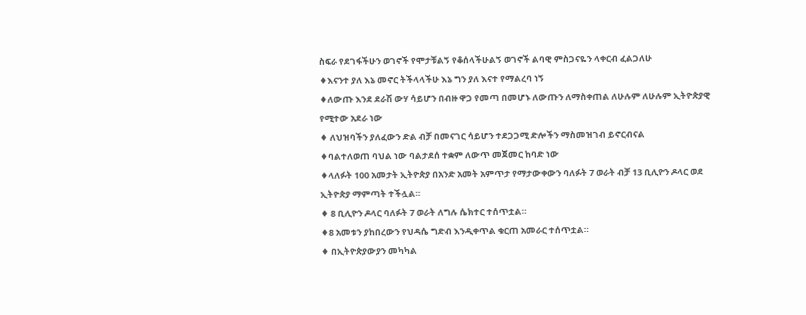ስፍራ የደገፋችሁን ወገኖች የሞታቹልኝ የቆሰላችሁልኝ ወገኖች ልባዊ ምስጋናዬን ላቀርብ ፈልጋለሁ
♦እናንተ ያለ እኔ መኖር ትችላላችሁ እኔ ግን ያለ እናተ የማልረባ ነኝ
♦ለውጡ እንደ ደራሽ ውሃ ሳይሆን በብዙ ዋጋ የመጣ በመሆኑ ለውጡን ለማስቀጠል ለሁሉም ለሁሉም ኢትዮጵያዊ የሚተው አደራ ነው
♦ ለህዝባችን ያለፈውን ድል ብቻ በመናገር ሳይሆን ተደጋጋሚ ድሎችን ማስመዝገብ ይኖርብናል
♦ባልተለወጠ ባህል ነው ባልታደሰ ተቋም ለውጥ መጀመር ከባድ ነው
♦ላለፉት 100 አመታት ኢትዮጵያ በአንድ አመት አምጥታ የማታውቀውን ባለፉት 7 ወራት ብቻ 13 ቢሊዮን ዶላር ወደ ኢትዮጵያ ማምጣት ተችሏል።
♦ 8 ቢሊዮን ዶላር ባለፉት 7 ወራት ለግሉ ሴክተር ተሰጥቷል።
♦8 አመቱን ያከበረውን የህዳሴ ግድብ እንዲቀጥል ቁርጠ አመራር ተሰጥቷል።
♦ በኢትዮጵያውያን መካካል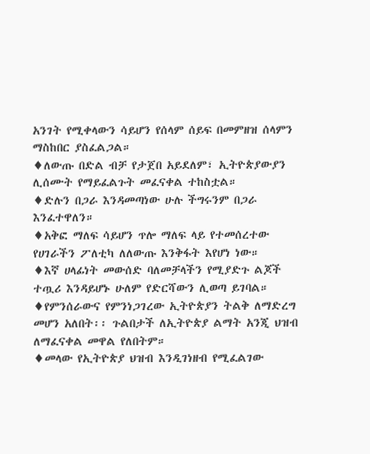አንገት የሚቀላውን ሳይሆን የሰላም ሰይፍ በመምዘዝ ሰላምን ማስከበር ያስፈልጋል።
♦ለውጡ በድል ብቻ የታጀበ አይደለም፣ ኢትዮጵያውያን ሊሰሙት የማይፈልጉት መፈናቀል ተከስቷል።
♦ድሉን በጋራ እንዳመጣነው ሁሉ ችግሩንም በጋራ እንፈተዋለን።
♦አቅፎ ማለፍ ሳይሆን ጥሎ ማለፍ ላይ የተመሰረተው የሀገራችን ፖለቲካ ለለውጡ እንቅፋት እየሆነ ነው።
♦እኛ ሀላፊነት መውሰድ ባለመቻላችን የሚያድጉ ልጆች ተጧሪ እንዳይሆኑ ሁለም የድርሻውን ሊወጣ ይገባል።
♦የምንሰራውና የምንነጋገረው ኢትዮጵያን ትልቅ ለማድረግ መሆን አለበት፡፡ ጉልበታች ለኢትዮጵያ ልማት አንጂ ህዝብ ለማፈናቀል መዋል የለበትም።
♦መላው የኢትዮጵያ ህዝብ እንዲገነዘብ የሚፈልገው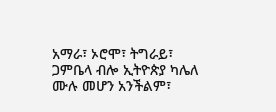አማራ፣ ኦሮሞ፣ ትግራይ፣ ጋምቤላ ብሎ ኢትዮጵያ ካሌለ ሙሉ መሆን አንችልም፣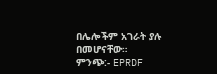በሌሎችም አገራት ያሉ በመሆናቸው።
ምንጭ:- EPRDF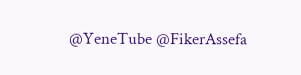@YeneTube @FikerAssefa